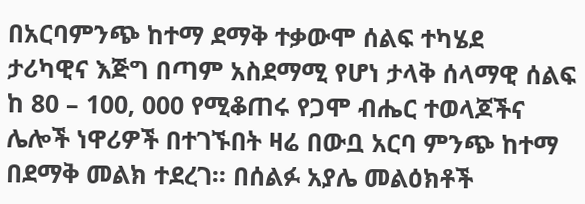በአርባምንጭ ከተማ ደማቅ ተቃውሞ ሰልፍ ተካሄደ
ታሪካዊና እጅግ በጣም አስደማሚ የሆነ ታላቅ ሰላማዊ ሰልፍ ከ 80 – 100, 000 የሚቆጠሩ የጋሞ ብሔር ተወላጆችና ሌሎች ነዋሪዎች በተገኙበት ዛሬ በውቧ አርባ ምንጭ ከተማ በደማቅ መልክ ተደረገ፡፡ በሰልፉ አያሌ መልዕክቶች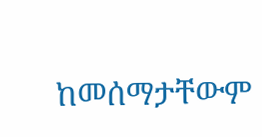ከመሰማታቸውም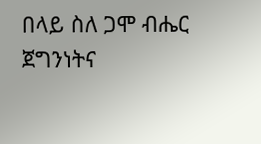በላይ ስለ ጋሞ ብሔር ጀግንነትና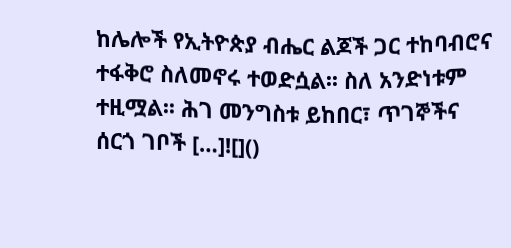ከሌሎች የኢትዮጵያ ብሔር ልጆች ጋር ተከባብሮና ተፋቅሮ ስለመኖሩ ተወድሷል፡፡ ስለ አንድነቱም ተዚሟል፡፡ ሕገ መንግስቱ ይከበር፣ ጥገኞችና ሰርጎ ገቦች […]![]()